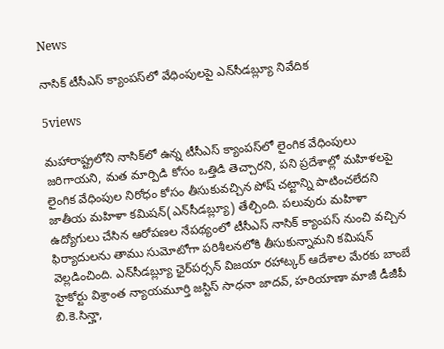News

నాసిక్‌ టీసీఎస్‌ క్యాంపస్‌లో వేధింపులపై ఎన్‌సీడబ్ల్యూ నివేదిక

5views

మహారాష్ట్రలోని నాసిక్‌లో ఉన్న టీసీఎస్‌ క్యాంపస్‌లో లైంగిక వేధింపులు జరిగాయని, మత మార్పిడి కోసం ఒత్తిడి తెచ్చారని, పని ప్రదేశాల్లో మహిళలపై లైంగిక వేధింపుల నిరోధం కోసం తీసుకువచ్చిన పోష్‌ చట్టాన్ని పాటించలేదని జాతీయ మహిళా కమిషన్‌(ఎన్‌సీడబ్ల్యూ) తేల్చింది. పలువురు మహిళా ఉద్యోగులు చేసిన ఆరోపణల నేపథ్యంలో టీసీఎస్‌ నాసిక్‌ క్యాంపస్‌ నుంచి వచ్చిన ఫిర్యాదులను తాము సుమోటోగా పరిశీలనలోకి తీసుకున్నామని కమిషన్‌ వెల్లడించింది. ఎన్‌సీడబ్ల్యూ ఛైర్‌పర్సన్‌ విజయా రహాట్కర్‌ ఆదేశాల మేరకు బాంబే హైకోర్టు విశ్రాంత న్యాయమూర్తి జస్టిస్‌ సాధనా జాదవ్, హరియాణా మాజీ డీజీపీ బి.కె.సిన్హా,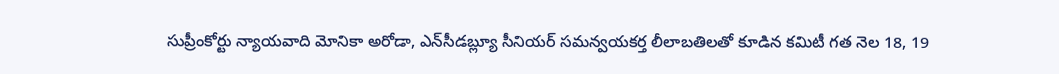సుప్రీంకోర్టు న్యాయవాది మోనికా అరోడా, ఎన్‌సీడబ్ల్యూ సీనియర్‌ సమన్వయకర్త లీలాబతిలతో కూడిన కమిటీ గత నెల 18, 19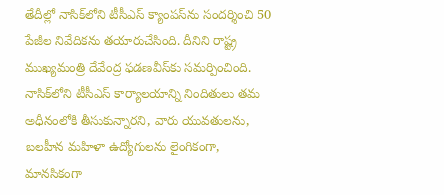తేదీల్లో నాసిక్‌లోని టీసీఎస్‌ క్యాంపస్‌ను సందర్శించి 50 పేజీల నివేదికను తయారుచేసింది. దీనిని రాష్ట్ర ముఖ్యమంత్రి దేవేంద్ర ఫడణవీస్‌కు సమర్పించింది. నాసిక్‌లోని టీసీఎస్‌ కార్యాలయాన్ని నిందితులు తమ అధీనంలోకి తీసుకున్నారని, వారు యువతులను, బలహీన మహిళా ఉద్యోగులను లైంగికంగా, మానసికంగా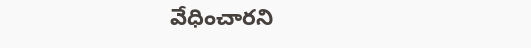వేధించారని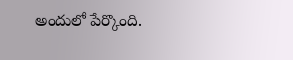అందులో పేర్కొంది.